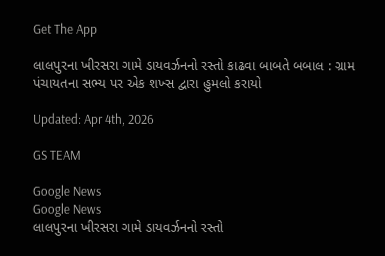Get The App

લાલપુરના ખીરસરા ગામે ડાયવર્ઝનનો રસ્તો કાઢવા બાબતે બબાલ : ગ્રામ પંચાયતના સભ્ય પર એક શખ્સ દ્વારા હુમલો કરાયો

Updated: Apr 4th, 2026

GS TEAM

Google News
Google News
લાલપુરના ખીરસરા ગામે ડાયવર્ઝનનો રસ્તો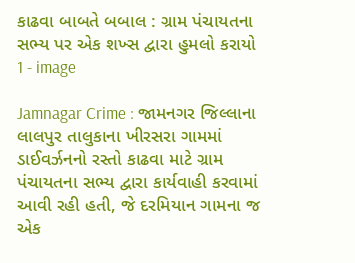કાઢવા બાબતે બબાલ : ગ્રામ પંચાયતના સભ્ય પર એક શખ્સ દ્વારા હુમલો કરાયો 1 - image

Jamnagar Crime : જામનગર જિલ્લાના લાલપુર તાલુકાના ખીરસરા ગામમાં ડાઈવર્ઝનનો રસ્તો કાઢવા માટે ગ્રામ પંચાયતના સભ્ય દ્વારા કાર્યવાહી કરવામાં આવી રહી હતી, જે દરમિયાન ગામના જ એક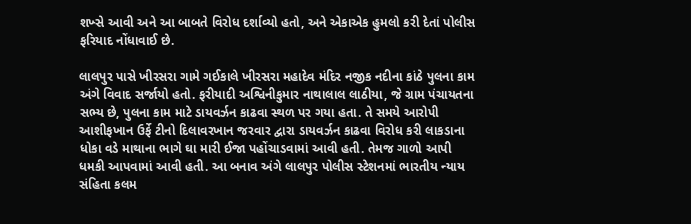શખ્સે આવી અને આ બાબતે વિરોધ દર્શાવ્યો હતો, અને એકાએક હુમલો કરી દેતાં પોલીસ ફરિયાદ નોંધાવાઈ છે.

લાલપુર પાસે ખીરસરા ગામે ગઈકાલે ખીરસરા મહાદેવ મંદિર નજીક નદીના કાંઠે પુલના કામ અંગે વિવાદ સર્જાયો હતો. ફરીયાદી અશ્વિનીકુમાર નાથાલાલ લાઠીયા, જે ગ્રામ પંચાયતના સભ્ય છે, પુલના કામ માટે ડાયવર્ઝન કાઢવા સ્થળ પર ગયા હતા. તે સમયે આરોપી આશીફખાન ઉર્ફે ટીનો દિલાવરખાન જરવાર દ્વારા ડાયવર્ઝન કાઢવા વિરોધ કરી લાકડાના ધોકા વડે માથાના ભાગે ઘા મારી ઈજા પહોંચાડવામાં આવી હતી. તેમજ ગાળો આપી ધમકી આપવામાં આવી હતી. આ બનાવ અંગે લાલપુર પોલીસ સ્ટેશનમાં ભારતીય ન્યાય સંહિતા કલમ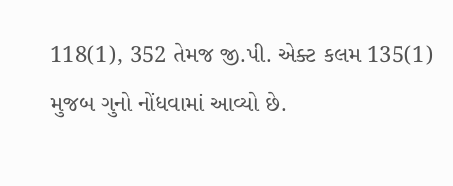118(1), 352 તેમજ જી.પી. એક્ટ કલમ 135(1) મુજબ ગુનો નોંધવામાં આવ્યો છે.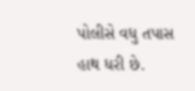પોલીસે વધુ તપાસ હાથ ધરી છે.